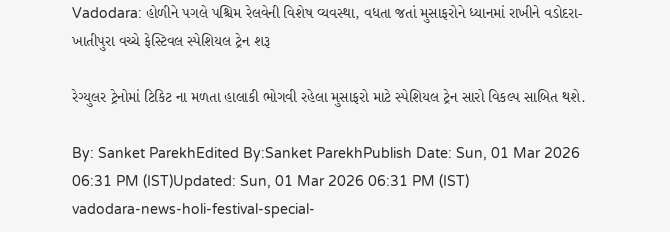Vadodara: હોળીને પગલે પશ્ચિમ રેલવેની વિશેષ વ્યવસ્થા, વધતા જતાં મુસાફરોને ધ્યાનમાં રાખીને વડોદરા-ખાતીપુરા વચ્ચે ફેસ્ટિવલ સ્પેશિયલ ટ્રેન શરૂ

રેગ્યુલર ટ્રેનોમાં ટિકિટ ના મળતા હાલાકી ભોગવી રહેલા મુસાફરો માટે સ્પેશિયલ ટ્રેન સારો વિકલ્પ સાબિત થશે.

By: Sanket ParekhEdited By:Sanket ParekhPublish Date: Sun, 01 Mar 2026 06:31 PM (IST)Updated: Sun, 01 Mar 2026 06:31 PM (IST)
vadodara-news-holi-festival-special-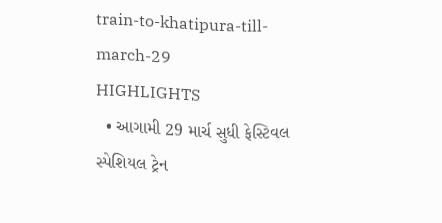train-to-khatipura-till-march-29
HIGHLIGHTS
  • આગામી 29 માર્ચ સુધી ફેસ્ટિવલ સ્પેશિયલ ટ્રેન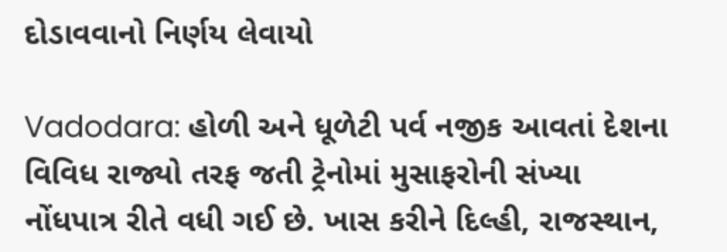દોડાવવાનો નિર્ણય લેવાયો

Vadodara: હોળી અને ધૂળેટી પર્વ નજીક આવતાં દેશના વિવિધ રાજ્યો તરફ જતી ટ્રેનોમાં મુસાફરોની સંખ્યા નોંધપાત્ર રીતે વધી ગઈ છે. ખાસ કરીને દિલ્હી, રાજસ્થાન,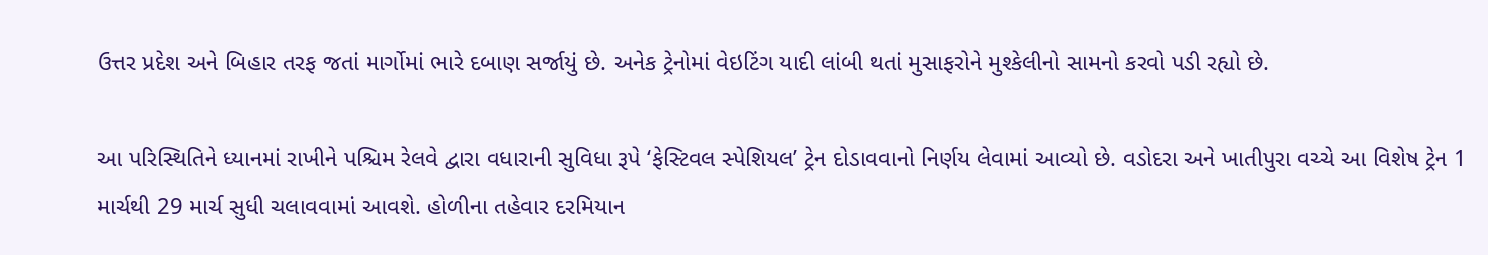ઉત્તર પ્રદેશ અને બિહાર તરફ જતાં માર્ગોમાં ભારે દબાણ સર્જાયું છે. અનેક ટ્રેનોમાં વેઇટિંગ યાદી લાંબી થતાં મુસાફરોને મુશ્કેલીનો સામનો કરવો પડી રહ્યો છે.

આ પરિસ્થિતિને ધ્યાનમાં રાખીને પશ્ચિમ રેલવે દ્વારા વધારાની સુવિધા રૂપે ‘ફેસ્ટિવલ સ્પેશિયલ’ ટ્રેન દોડાવવાનો નિર્ણય લેવામાં આવ્યો છે. વડોદરા અને ખાતીપુરા વચ્ચે આ વિશેષ ટ્રેન 1 માર્ચથી 29 માર્ચ સુધી ચલાવવામાં આવશે. હોળીના તહેવાર દરમિયાન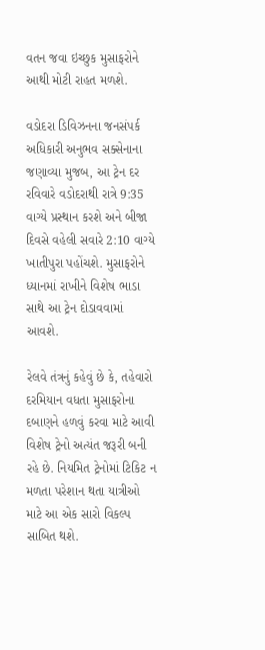વતન જવા ઇચ્છુક મુસાફરોને આથી મોટી રાહત મળશે.

વડોદરા ડિવિઝનના જનસંપર્ક અધિકારી અનુભવ સક્સેનાના જણાવ્યા મુજબ, આ ટ્રેન દર રવિવારે વડોદરાથી રાત્રે 9:35 વાગ્યે પ્રસ્થાન કરશે અને બીજા દિવસે વહેલી સવારે 2:10 વાગ્યે ખાતીપુરા પહોંચશે. મુસાફરોને ધ્યાનમાં રાખીને વિશેષ ભાડા સાથે આ ટ્રેન દોડાવવામાં આવશે.

રેલવે તંત્રનું કહેવું છે કે, તહેવારો દરમિયાન વધતા મુસાફરોના દબાણને હળવું કરવા માટે આવી વિશેષ ટ્રેનો અત્યંત જરૂરી બની રહે છે. નિયમિત ટ્રેનોમાં ટિકિટ ન મળતા પરેશાન થતા યાત્રીઓ માટે આ એક સારો વિકલ્પ સાબિત થશે.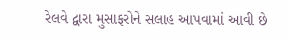રેલવે દ્વારા મુસાફરોને સલાહ આપવામાં આવી છે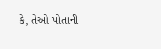કે, તેઓ પોતાની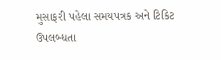મુસાફરી પહેલા સમયપત્રક અને ટિકિટ ઉપલબ્ધતા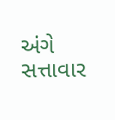અંગે સત્તાવાર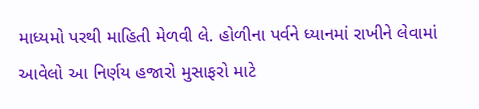માધ્યમો પરથી માહિતી મેળવી લે. હોળીના પર્વને ધ્યાનમાં રાખીને લેવામાં આવેલો આ નિર્ણય હજારો મુસાફરો માટે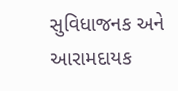સુવિધાજનક અને આરામદાયક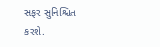સફર સુનિશ્ચિત કરશે.